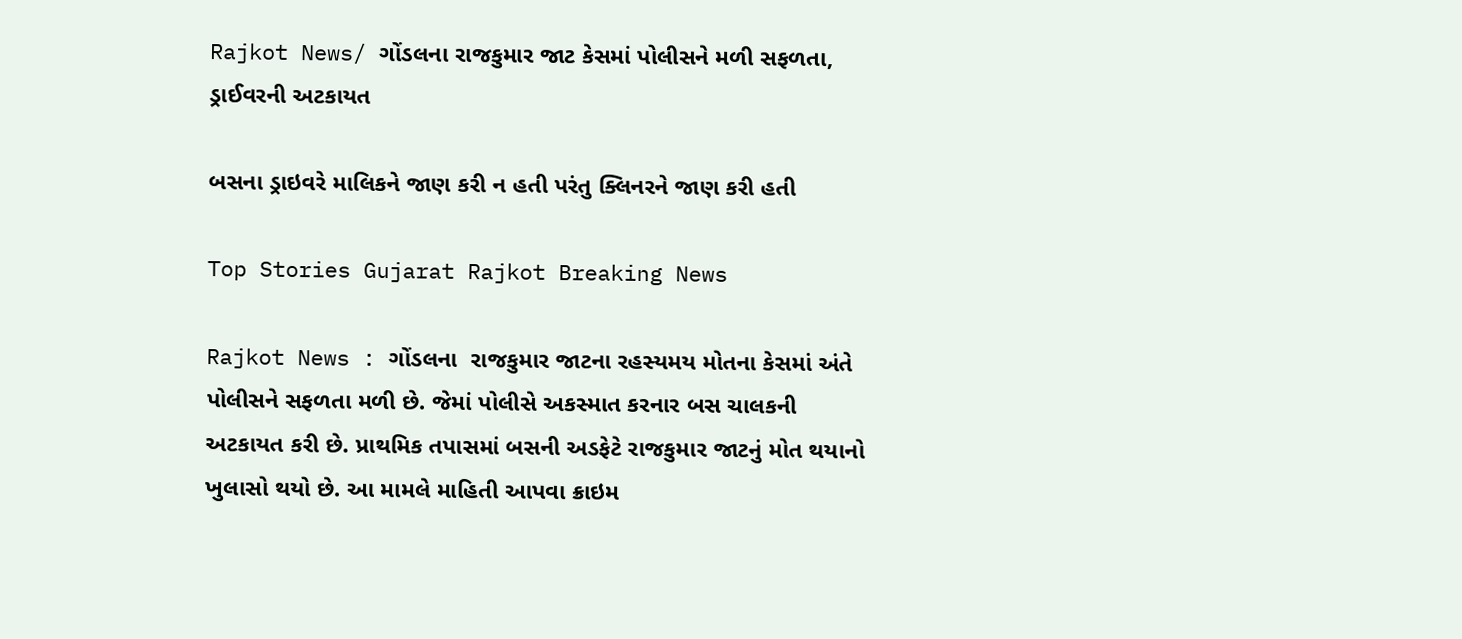Rajkot News/ ગોંડલના રાજકુમાર જાટ કેસમાં પોલીસને મળી સફળતા, ડ્રાઈવરની અટકાયત

બસના ડ્રાઇવરે માલિકને જાણ કરી ન હતી પરંતુ ક્લિનરને જાણ કરી હતી

Top Stories Gujarat Rajkot Breaking News

Rajkot News : ગોંડલના  રાજકુમાર જાટના રહસ્યમય મોતના કેસમાં અંતે પોલીસને સફળતા મળી છે. જેમાં પોલીસે અકસ્માત કરનાર બસ ચાલકની અટકાયત કરી છે. પ્રાથમિક તપાસમાં બસની અડફેટે રાજકુમાર જાટનું મોત થયાનો ખુલાસો થયો છે. આ મામલે માહિતી આપવા ક્રાઇમ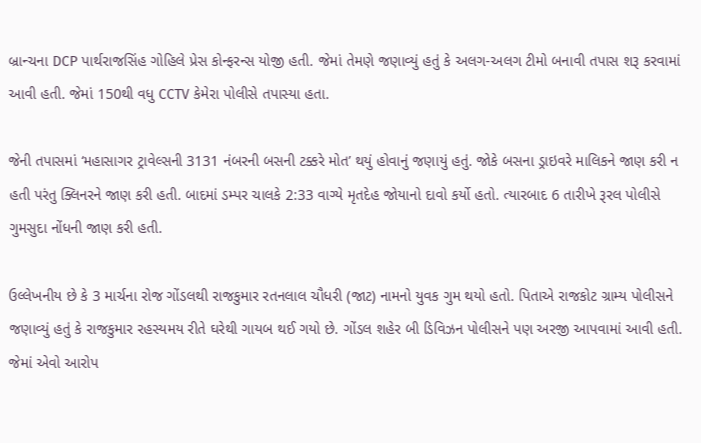બ્રાન્ચના DCP પાર્થરાજસિંહ ગોહિલે પ્રેસ કોન્ફરન્સ યોજી હતી. જેમાં તેમણે જણાવ્યું હતું કે અલગ-અલગ ટીમો બનાવી તપાસ શરૂ કરવામાં આવી હતી. જેમાં 150થી વધુ CCTV કેમેરા પોલીસે તપાસ્યા હતા.

જેની તપાસમાં ‘મહાસાગર ટ્રાવેલ્સની 3131 નંબરની બસની ટક્કરે મોત’ થયું હોવાનું જણાયું હતું. જોકે બસના ડ્રાઇવરે માલિકને જાણ કરી ન હતી પરંતુ ક્લિનરને જાણ કરી હતી. બાદમાં ડમ્પર ચાલકે 2:33 વાગ્યે મૃતદેહ જોયાનો દાવો કર્યો હતો. ત્યારબાદ 6 તારીખે રૂરલ પોલીસે ગુમસુદા નોંધની જાણ કરી હતી.

ઉલ્લેખનીય છે કે 3 માર્ચના રોજ ગોંડલથી રાજકુમાર રતનલાલ ચૌધરી (જાટ) નામનો યુવક ગુમ થયો હતો. પિતાએ રાજકોટ ગ્રામ્ય પોલીસને જણાવ્યું હતું કે રાજકુમાર રહસ્યમય રીતે ઘરેથી ગાયબ થઈ ગયો છે. ગોંડલ શહેર બી ડિવિઝન પોલીસને પણ અરજી આપવામાં આવી હતી. જેમાં એવો આરોપ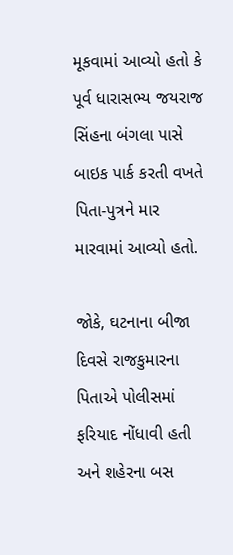મૂકવામાં આવ્યો હતો કે પૂર્વ ધારાસભ્ય જયરાજ સિંહના બંગલા પાસે બાઇક પાર્ક કરતી વખતે પિતા-પુત્રને માર મારવામાં આવ્યો હતો.

જોકે, ઘટનાના બીજા દિવસે રાજકુમારના પિતાએ પોલીસમાં ફરિયાદ નોંધાવી હતી અને શહેરના બસ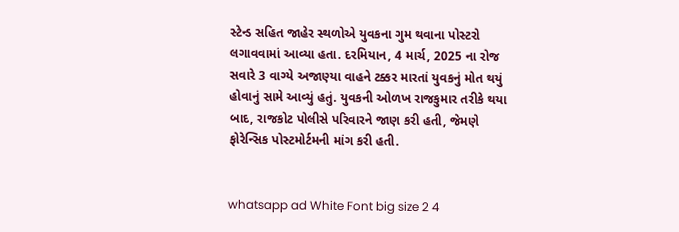સ્ટેન્ડ સહિત જાહેર સ્થળોએ યુવકના ગુમ થવાના પોસ્ટરો લગાવવામાં આવ્યા હતા. દરમિયાન, 4 માર્ચ, 2025 ના રોજ સવારે 3 વાગ્યે અજાણ્યા વાહને ટક્કર મારતાં યુવકનું મોત થયું હોવાનું સામે આવ્યું હતું. યુવકની ઓળખ રાજકુમાર તરીકે થયા બાદ, રાજકોટ પોલીસે પરિવારને જાણ કરી હતી, જેમણે ફોરેન્સિક પોસ્ટમોર્ટમની માંગ કરી હતી.


whatsapp ad White Font big size 2 4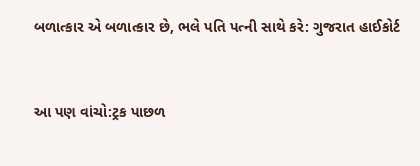બળાત્કાર એ બળાત્કાર છે, ભલે પતિ પત્ની સાથે કરે: ગુજરાત હાઈકોર્ટ


આ પણ વાંચો:ટ્રક પાછળ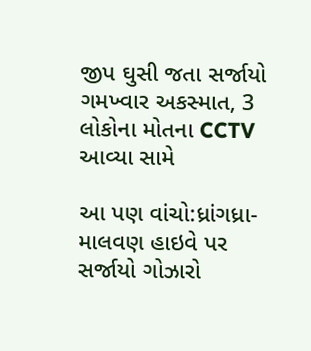જીપ ઘુસી જતા સર્જાયો ગમખ્વાર અકસ્માત, 3 લોકોના મોતના CCTV આવ્યા સામે

આ પણ વાંચો:ધ્રાંગધ્રા-માલવણ હાઇવે પર સર્જાયો ગોઝારો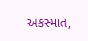અકસ્માત,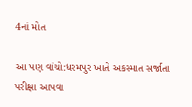4નાં મોત

આ પણ વાંચો:ધરમપુર ખાતે અકસ્માત સર્જાતા પરીક્ષા આપવા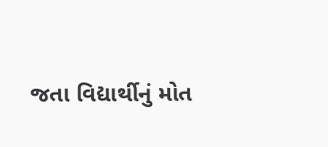જતા વિદ્યાર્થીનું મોત